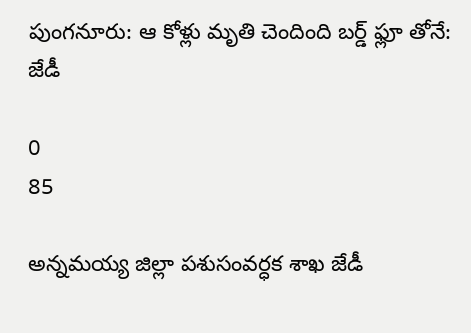పుంగనూరు: ఆ కోళ్లు మృతి చెందింది బర్డ్ ఫ్లూ తోనే: జేడీ

0
85

అన్నమయ్య జిల్లా పశుసంవర్ధక శాఖ జేడీ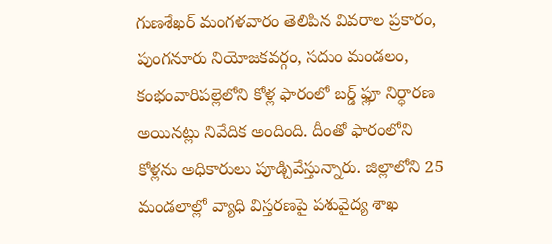గుణశేఖర్ మంగళవారం తెలిపిన వివరాల ప్రకారం, పుంగనూరు నియోజకవర్గం, సదుం మండలం, కంభంవారిపల్లెలోని కోళ్ల ఫారంలో బర్డ్ ఫ్లూ నిర్ధారణ అయినట్లు నివేదిక అందింది. దీంతో ఫారంలోని కోళ్లను అధికారులు పూడ్చివేస్తున్నారు. జిల్లాలోని 25 మండలాల్లో వ్యాధి విస్తరణపై పశువైద్య శాఖ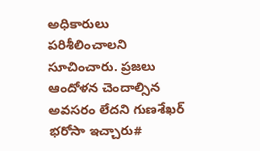అధికారులు పరిశీలించాలని సూచించారు. ప్రజలు ఆందోళన చెందాల్సిన అవసరం లేదని గుణశేఖర్ భరోసా ఇచ్చారు#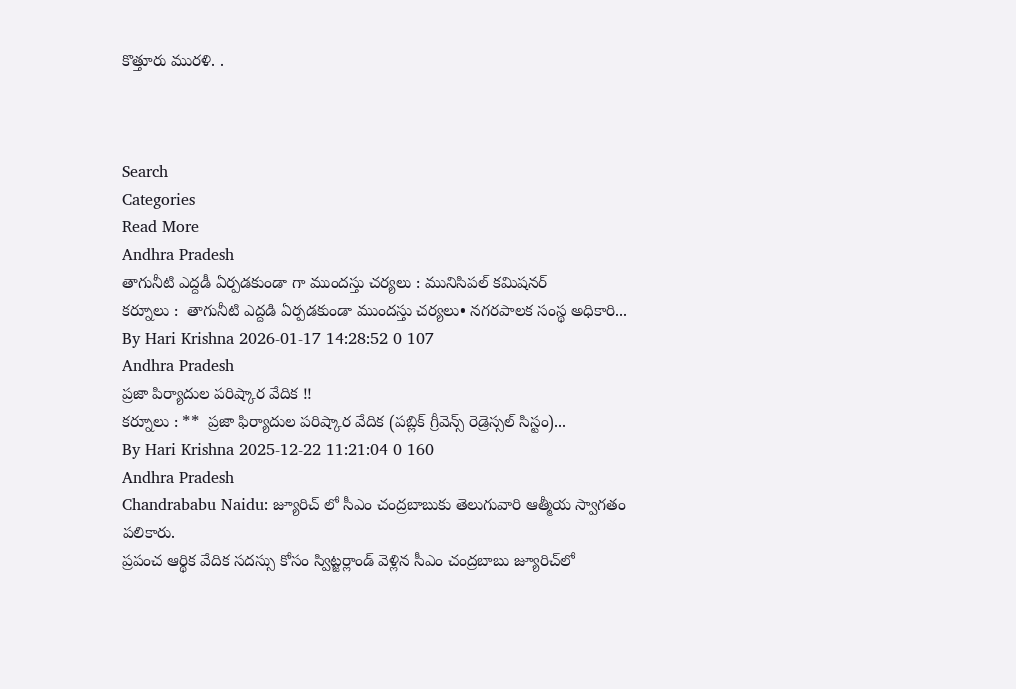కొత్తూరు మురళి. .



Search
Categories
Read More
Andhra Pradesh
తాగునీటి ఎద్దడీ ఏర్పడకుండా గా ముందస్తు చర్యలు : మునిసిపల్ కమిషనర్
కర్నూలు :  తాగునీటి ఎద్దడి ఏర్పడకుండా ముందస్తు చర్యలు• నగరపాలక సంస్థ అధికారి...
By Hari Krishna 2026-01-17 14:28:52 0 107
Andhra Pradesh
ప్రజా పిర్యాదుల పరిష్కార వేదిక !!
కర్నూలు : **  ప్రజా ఫిర్యాదుల పరిష్కార వేదిక (పబ్లిక్ గ్రీవెన్స్ రెడ్రెస్సల్ సిస్టం)...
By Hari Krishna 2025-12-22 11:21:04 0 160
Andhra Pradesh
Chandrababu Naidu: జ్యూరిచ్ లో సీఎం చంద్రబాబుకు తెలుగువారి ఆత్మీయ స్వాగతం పలికారు.
ప్రపంచ ఆర్థిక వేదిక సదస్సు కోసం స్విట్జర్లాండ్ వెళ్లిన సీఎం చంద్రబాబు జ్యూరిచ్‌లో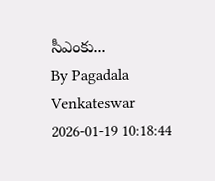సీఎంకు...
By Pagadala Venkateswar 2026-01-19 10:18:44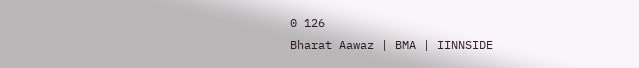0 126
Bharat Aawaz | BMA | IINNSIDE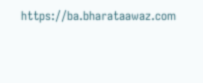https://ba.bharataawaz.com